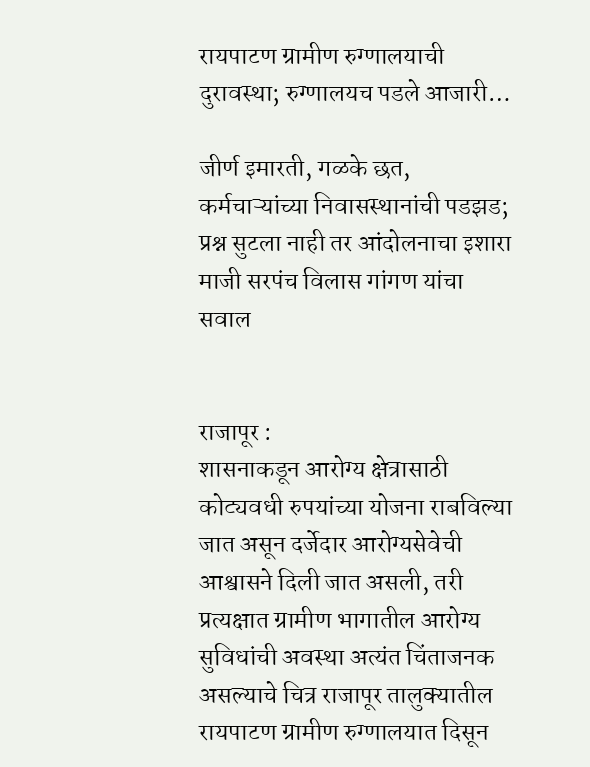रायपाटण ग्रामीण रुग्णालयाची दुरावस्था; रुग्णालयच पडले आजारी…

जीर्ण इमारती, गळके छत, कर्मचाऱ्यांच्या निवासस्थानांची पडझड; प्रश्न सुटला नाही तर आंदोलनाचा इशारा माजी सरपंच विलास गांगण यांचा सवाल


राजापूर :
शासनाकडून आरोग्य क्षेत्रासाठी कोट्यवधी रुपयांच्या योजना राबविल्या जात असून दर्जेदार आरोग्यसेवेची आश्वासने दिली जात असली, तरी प्रत्यक्षात ग्रामीण भागातील आरोग्य सुविधांची अवस्था अत्यंत चिंताजनक असल्याचे चित्र राजापूर तालुक्यातील रायपाटण ग्रामीण रुग्णालयात दिसून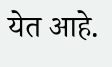येत आहे.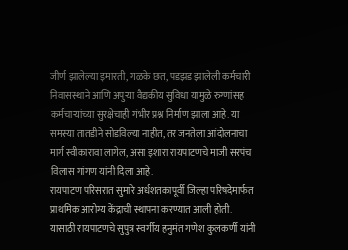जीर्ण झालेल्या इमारती, गळके छत, पडझड झालेली कर्मचारी निवासस्थाने आणि अपुऱ्या वैद्यकीय सुविधा यामुळे रुग्णांसह कर्मचाऱ्यांच्या सुरक्षेचाही गंभीर प्रश्न निर्माण झाला आहे. या समस्या तातडीने सोडविल्या नाहीत, तर जनतेला आंदोलनाचा मार्ग स्वीकारावा लागेल, असा इशारा रायपाटणचे माजी सरपंच विलास गांगण यांनी दिला आहे.
रायपाटण परिसरात सुमारे अर्धशतकापूर्वी जिल्हा परिषदेमार्फत प्राथमिक आरोग्य केंद्राची स्थापना करण्यात आली होती. यासाठी रायपाटणचे सुपुत्र स्वर्गीय हनुमंत गणेश कुलकर्णी यांनी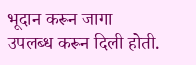भूदान करून जागा उपलब्ध करून दिली होती.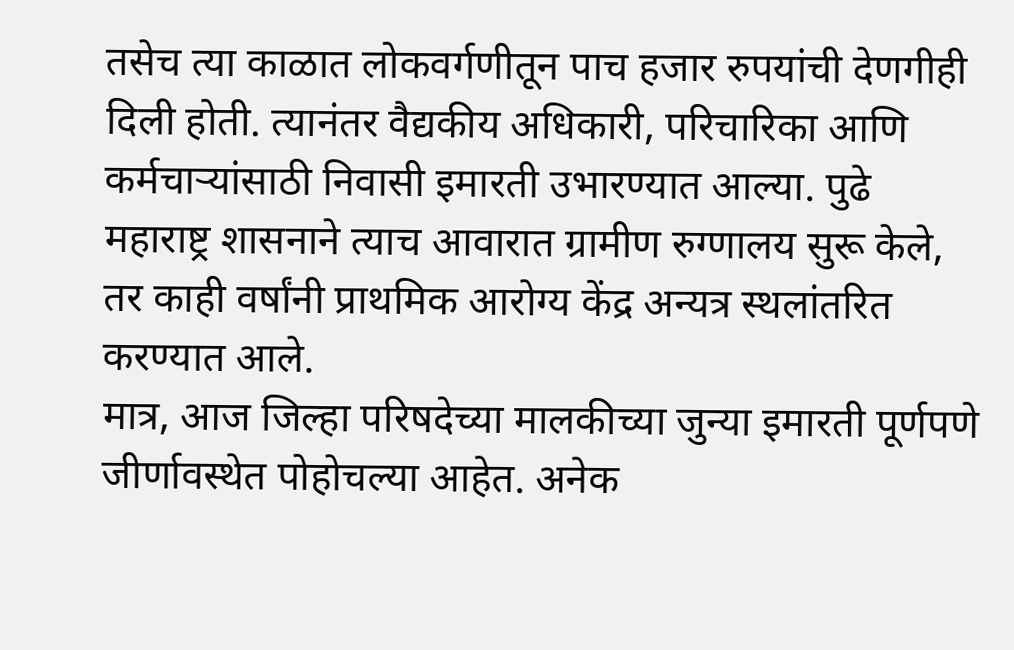तसेच त्या काळात लोकवर्गणीतून पाच हजार रुपयांची देणगीही दिली होती. त्यानंतर वैद्यकीय अधिकारी, परिचारिका आणि कर्मचाऱ्यांसाठी निवासी इमारती उभारण्यात आल्या. पुढे महाराष्ट्र शासनाने त्याच आवारात ग्रामीण रुग्णालय सुरू केले, तर काही वर्षांनी प्राथमिक आरोग्य केंद्र अन्यत्र स्थलांतरित करण्यात आले.
मात्र, आज जिल्हा परिषदेच्या मालकीच्या जुन्या इमारती पूर्णपणे जीर्णावस्थेत पोहोचल्या आहेत. अनेक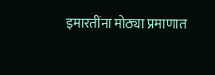इमारतींना मोठ्या प्रमाणात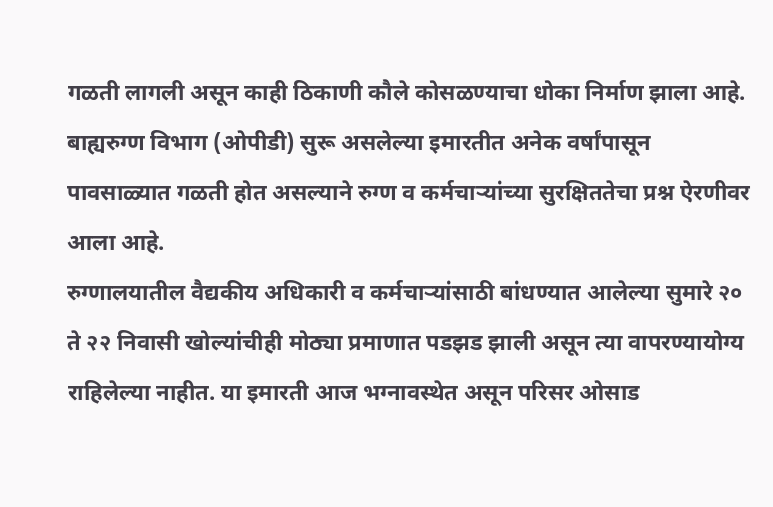गळती लागली असून काही ठिकाणी कौले कोसळण्याचा धोका निर्माण झाला आहे. बाह्यरुग्ण विभाग (ओपीडी) सुरू असलेल्या इमारतीत अनेक वर्षांपासून पावसाळ्यात गळती होत असल्याने रुग्ण व कर्मचाऱ्यांच्या सुरक्षिततेचा प्रश्न ऐरणीवर आला आहे.
रुग्णालयातील वैद्यकीय अधिकारी व कर्मचाऱ्यांसाठी बांधण्यात आलेल्या सुमारे २० ते २२ निवासी खोल्यांचीही मोठ्या प्रमाणात पडझड झाली असून त्या वापरण्यायोग्य राहिलेल्या नाहीत. या इमारती आज भग्नावस्थेत असून परिसर ओसाड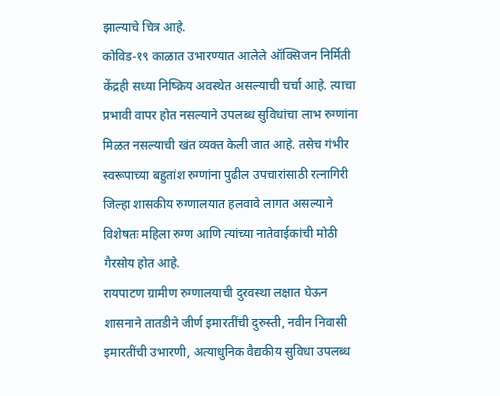झाल्याचे चित्र आहे.
कोविड-१९ काळात उभारण्यात आलेले ऑक्सिजन निर्मिती केंद्रही सध्या निष्क्रिय अवस्थेत असल्याची चर्चा आहे. त्याचा प्रभावी वापर होत नसल्याने उपलब्ध सुविधांचा लाभ रुग्णांना मिळत नसल्याची खंत व्यक्त केली जात आहे. तसेच गंभीर स्वरूपाच्या बहुतांश रुग्णांना पुढील उपचारांसाठी रत्नागिरी जिल्हा शासकीय रुग्णालयात हलवावे लागत असल्याने विशेषतः महिला रुग्ण आणि त्यांच्या नातेवाईकांची मोठी गैरसोय होत आहे.
रायपाटण ग्रामीण रुग्णालयाची दुरवस्था लक्षात घेऊन शासनाने तातडीने जीर्ण इमारतींची दुरुस्ती, नवीन निवासी इमारतींची उभारणी, अत्याधुनिक वैद्यकीय सुविधा उपलब्ध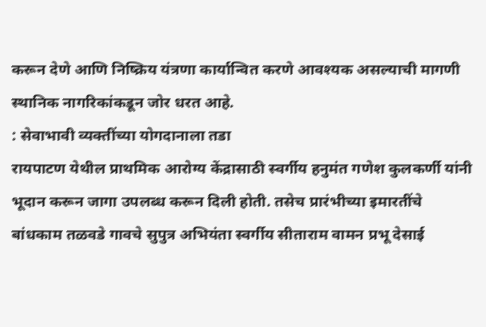करून देणे आणि निष्क्रिय यंत्रणा कार्यान्वित करणे आवश्यक असल्याची मागणी स्थानिक नागरिकांकडून जोर धरत आहे.
: सेवाभावी व्यक्तींच्या योगदानाला तडा
रायपाटण येथील प्राथमिक आरोग्य केंद्रासाठी स्वर्गीय हनुमंत गणेश कुलकर्णी यांनी भूदान करून जागा उपलब्ध करून दिली होती. तसेच प्रारंभीच्या इमारतींचे बांधकाम तळवडे गावचे सुपुत्र अभियंता स्वर्गीय सीताराम वामन प्रभू देसाई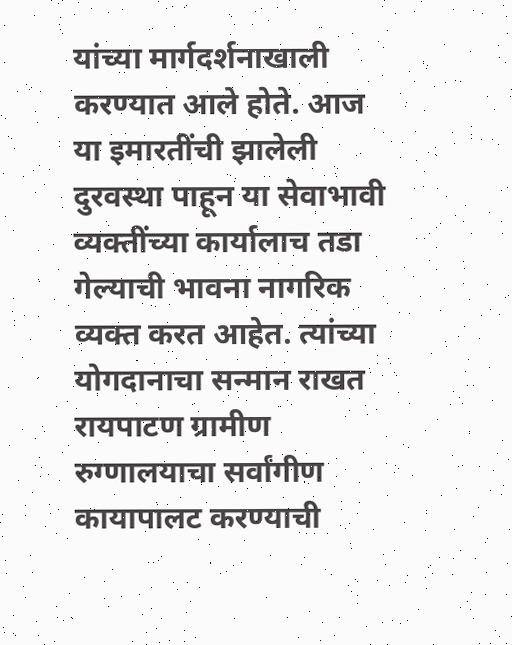यांच्या मार्गदर्शनाखाली करण्यात आले होते. आज या इमारतींची झालेली दुरवस्था पाहून या सेवाभावी व्यक्तींच्या कार्यालाच तडा गेल्याची भावना नागरिक व्यक्त करत आहेत. त्यांच्या योगदानाचा सन्मान राखत रायपाटण ग्रामीण रुग्णालयाचा सर्वांगीण कायापालट करण्याची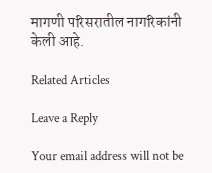मागणी परिसरातील नागरिकांनी केली आहे.

Related Articles

Leave a Reply

Your email address will not be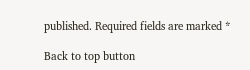published. Required fields are marked *

Back to top button